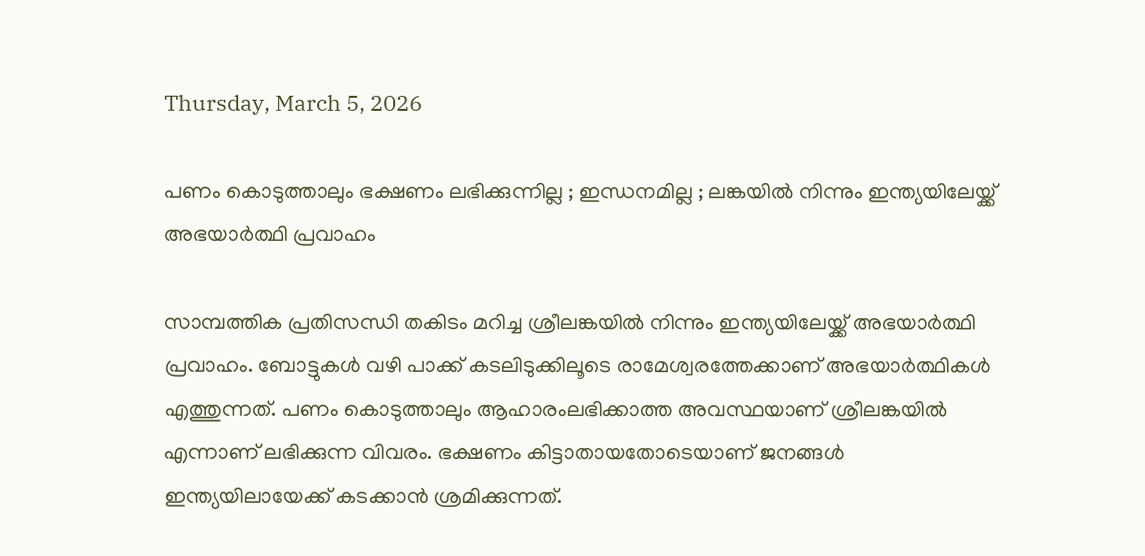Thursday, March 5, 2026

പണം കൊടുത്താലും ഭക്ഷണം ലഭിക്കുന്നില്ല ; ഇന്ധനമില്ല ; ലങ്കയിൽ നിന്നും ഇന്ത്യയിലേയ്ക്ക് അഭയാർത്ഥി പ്രവാഹം

സാമ്പത്തിക പ്രതിസന്ധി തകിടം മറിച്ച ശ്രീലങ്കയില്‍ നിന്നും ഇന്ത്യയിലേയ്ക്ക് അഭയാര്‍ത്ഥി പ്രവാഹം. ബോട്ടുകള്‍ വഴി പാക്ക് കടലിടുക്കിലൂടെ രാമേശ്വരത്തേക്കാണ് അഭയാര്‍ത്ഥികള്‍ എത്തുന്നത്. പണം കൊടുത്താലും ആഹാരംലഭിക്കാത്ത അവസ്ഥയാണ് ശ്രീലങ്കയില്‍ എന്നാണ് ലഭിക്കുന്ന വിവരം. ഭക്ഷണം കിട്ടാതായതോടെയാണ് ജനങ്ങള്‍ ഇന്ത്യയിലായേക്ക് കടക്കാന്‍ ശ്രമിക്കുന്നത്.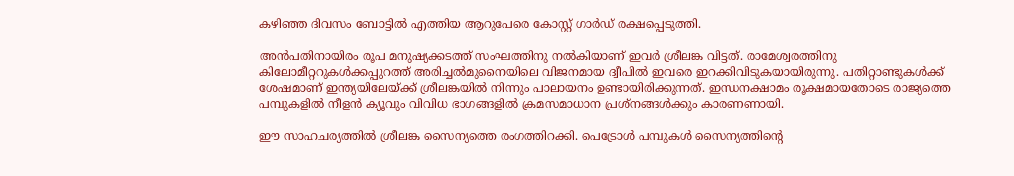കഴിഞ്ഞ ദിവസം ബോട്ടില്‍ എത്തിയ ആറുപേരെ കോസ്റ്റ് ഗാര്‍ഡ് രക്ഷപ്പെടുത്തി.

അന്‍പതിനായിരം രൂപ മനുഷ്യക്കടത്ത് സംഘത്തിനു നല്‍കിയാണ് ഇവര്‍ ശ്രീലങ്ക വിട്ടത്. രാമേശ്വരത്തിനു കിലോമീറ്ററുകള്‍ക്കപ്പുറത്ത് അരിച്ചല്‍മുനൈയിലെ വിജനമായ ദ്വീപില്‍ ഇവരെ ഇറക്കിവിടുകയായിരുന്നു. പതിറ്റാണ്ടുകള്‍ക്ക് ശേഷമാണ് ഇന്ത്യയിലേയ്ക്ക് ശ്രീലങ്കയില്‍ നിന്നും പാലായനം ഉണ്ടായിരിക്കുന്നത്. ഇന്ധനക്ഷാമം രൂക്ഷമായതോടെ രാജ്യത്തെ പമ്പുകളിൽ നീളന്‍ ക്യൂവും വിവിധ ഭാഗങ്ങളില്‍ ക്രമസമാധാന പ്രശ്‌നങ്ങള്‍ക്കും കാരണണായി.

ഈ സാഹചര്യത്തില്‍ ശ്രീലങ്ക സൈന്യത്തെ രംഗത്തിറക്കി. പെട്രോള്‍ പമ്പുകൾ സൈന്യത്തിന്റെ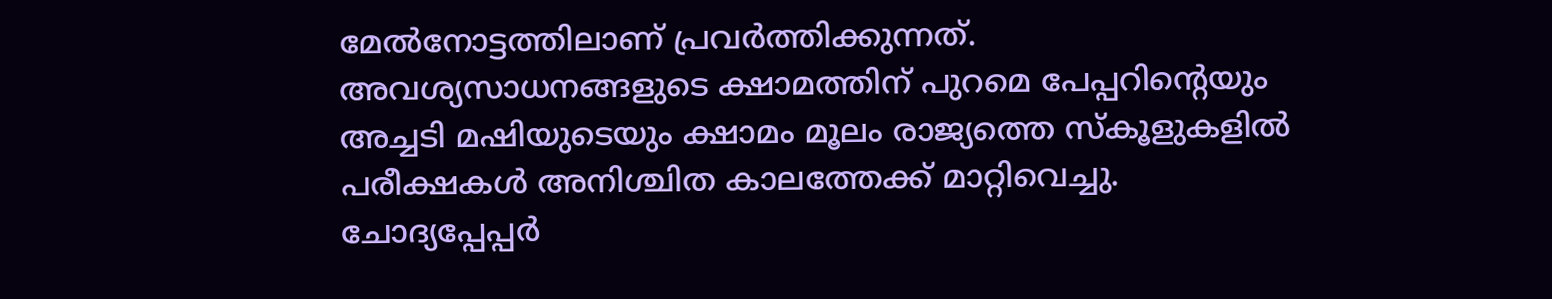മേല്‍നോട്ടത്തിലാണ് പ്രവര്‍ത്തിക്കുന്നത്. അവശ്യസാധനങ്ങളുടെ ക്ഷാമത്തിന് പുറമെ പേപ്പറിന്റെയും അച്ചടി മഷിയുടെയും ക്ഷാമം മൂലം രാജ്യത്തെ സ്‌കൂളുകളില്‍ പരീക്ഷകള്‍ അനിശ്ചിത കാലത്തേക്ക് മാറ്റിവെച്ചു. ചോദ്യപ്പേപ്പര്‍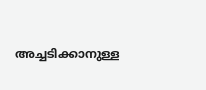അച്ചടിക്കാനുള്ള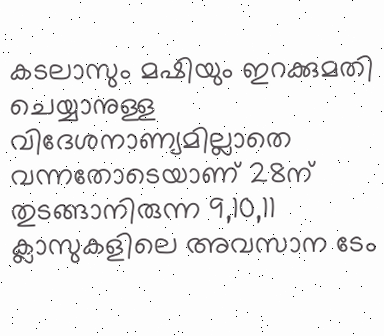കടലാസും മഷിയും ഇറക്കുമതി ചെയ്യാനുള്ള വിദേശനാണ്യമില്ലാതെ വന്നതോടെയാണ് 28ന് തുടങ്ങാനിരുന്ന 9,10,11 ക്ലാസുകളിലെ അവസാന ടേം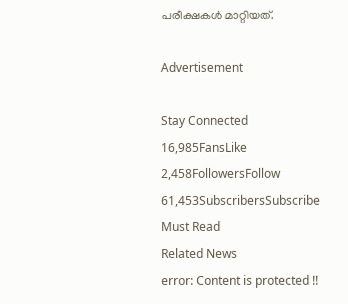പരീക്ഷകള്‍ മാറ്റിയത്.

Advertisement

Stay Connected
16,985FansLike
2,458FollowersFollow
61,453SubscribersSubscribe
Must Read
Related News
error: Content is protected !!